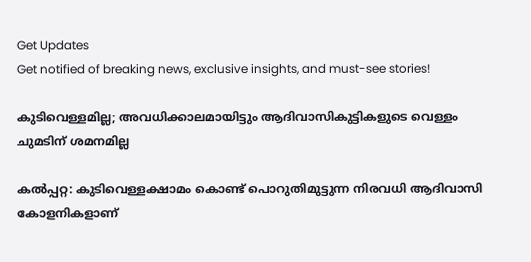Get Updates
Get notified of breaking news, exclusive insights, and must-see stories!

കുടിവെള്ളമില്ല; അവധിക്കാലമായിട്ടും ആദിവാസികുട്ടികളുടെ വെള്ളം ചുമടിന് ശമനമില്ല

കല്‍പ്പറ്റ: കുടിവെള്ളക്ഷാമം കൊണ്ട് പൊറുതിമുട്ടുന്ന നിരവധി ആദിവാസി കോളനികളാണ്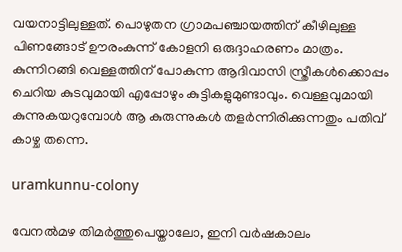വയനാട്ടിലുള്ളത്. പൊഴുതന ഗ്രാമപഞ്ചായത്തിന് കീഴിലുള്ള പിണങ്ങോട് ഊരംകുന്ന് കോളനി ഒരുദ്ദാഹരണം മാത്രം. കുന്നിറങ്ങി വെള്ളത്തിന് പോകുന്ന ആദിവാസി സ്ത്രീകള്‍ക്കൊപ്പം ചെറിയ കുടവുമായി എപ്പോഴും കുട്ടികളുമുണ്ടാവും. വെള്ളവുമായി കുന്നുകയറുമ്പോള്‍ ആ കുരുന്നുകള്‍ തളര്‍ന്നിരിക്കുന്നതും പതിവ് കാഴ്ച തന്നെ.

uramkunnu-colony

വേനല്‍മഴ തിമര്‍ത്തുപെയ്താലോ, ഇനി വര്‍ഷകാലം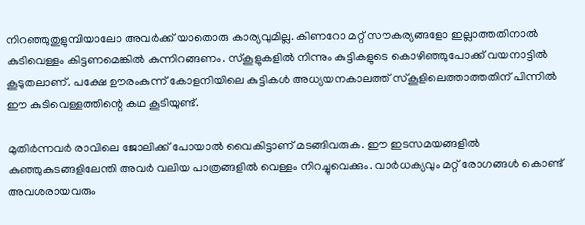നിറഞ്ഞുതുളുമ്പിയാലോ അവര്‍ക്ക് യാതൊരു കാര്യവുമില്ല. കിണറോ മറ്റ് സൗകര്യങ്ങളോ ഇല്ലാത്തതിനാല്‍ കുടിവെള്ളം കിട്ടണമെങ്കില്‍ കുന്നിറങ്ങണം. സ്‌കൂളുകളില്‍ നിന്നും കുട്ടികളുടെ കൊഴിഞ്ഞുപോക്ക് വയനാട്ടില്‍ കൂടുതലാണ്. പക്ഷേ ഊരംകുന്ന് കോളനിയിലെ കുട്ടികള്‍ അധ്യയനകാലത്ത് സ്‌കൂളിലെത്താത്തതിന് പിന്നില്‍ ഈ കുടിവെള്ളത്തിന്റെ കഥ കൂടിയുണ്ട്.

മുതിര്‍ന്നവര്‍ രാവിലെ ജോലിക്ക് പോയാല്‍ വൈകിട്ടാണ് മടങ്ങിവരുക. ഈ ഇടസമയങ്ങളില്‍ കുഞ്ഞുകുടങ്ങളിലേന്തി അവര്‍ വലിയ പാത്രങ്ങളില്‍ വെള്ളം നിറച്ചുവെക്കും. വാര്‍ധക്യവും മറ്റ് രോഗങ്ങള്‍ കൊണ്ട് അവശരായവരും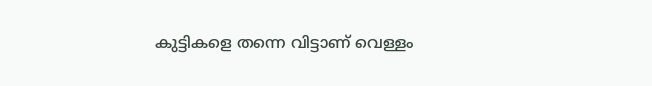കുട്ടികളെ തന്നെ വിട്ടാണ് വെള്ളം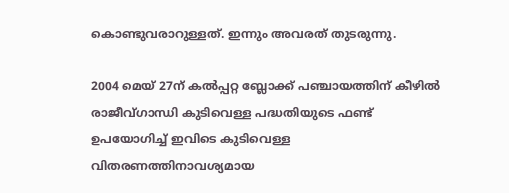കൊണ്ടുവരാറുള്ളത്. ഇന്നും അവരത് തുടരുന്നു.

2004 മെയ് 27ന് കല്‍പ്പറ്റ ബ്ലോക്ക് പഞ്ചായത്തിന് കീഴില്‍ രാജീവ്ഗാന്ധി കുടിവെള്ള പദ്ധതിയുടെ ഫണ്ട് ഉപയോഗിച്ച് ഇവിടെ കുടിവെള്ള വിതരണത്തിനാവശ്യമായ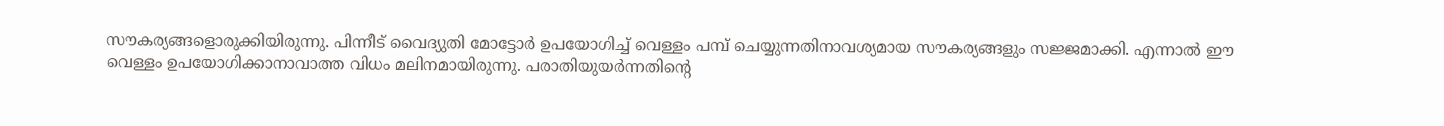സൗകര്യങ്ങളൊരുക്കിയിരുന്നു. പിന്നീട് വൈദ്യുതി മോട്ടോര്‍ ഉപയോഗിച്ച് വെള്ളം പമ്പ് ചെയ്യുന്നതിനാവശ്യമായ സൗകര്യങ്ങളും സജ്ജമാക്കി. എന്നാല്‍ ഈ വെള്ളം ഉപയോഗിക്കാനാവാത്ത വിധം മലിനമായിരുന്നു. പരാതിയുയര്‍ന്നതിന്റെ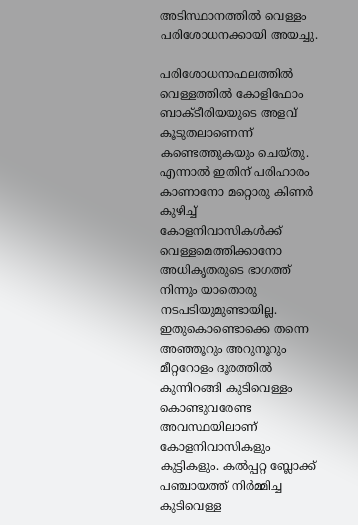അടിസ്ഥാനത്തില്‍ വെള്ളം പരിശോധനക്കായി അയച്ചു.

പരിശോധനാഫലത്തില്‍ വെള്ളത്തില്‍ കോളിഫോം ബാക്ടീരിയയുടെ അളവ് കൂടുതലാണെന്ന് കണ്ടെത്തുകയും ചെയ്തു. എന്നാല്‍ ഇതിന് പരിഹാരം കാണാനോ മറ്റൊരു കിണര്‍ കുഴിച്ച് കോളനിവാസികള്‍ക്ക് വെള്ളമെത്തിക്കാനോ അധികൃതരുടെ ഭാഗത്ത് നിന്നും യാതൊരു നടപടിയുമുണ്ടായില്ല. ഇതുകൊണ്ടൊക്കെ തന്നെ അഞ്ഞൂറും അറുനൂറും മീറ്ററോളം ദൂരത്തില്‍ കുന്നിറങ്ങി കുടിവെള്ളം കൊണ്ടുവരേണ്ട അവസ്ഥയിലാണ് കോളനിവാസികളും കുട്ടികളും. കല്‍പ്പറ്റ ബ്ലോക്ക് പഞ്ചായത്ത് നിര്‍മ്മിച്ച കുടിവെള്ള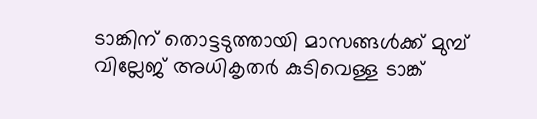ടാങ്കിന് തൊട്ടടുത്തായി മാസങ്ങള്‍ക്ക് മുമ്പ് വില്ലേജ് അധികൃതര്‍ കുടിവെള്ള ടാങ്ക്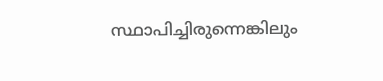സ്ഥാപിച്ചിരുന്നെങ്കിലും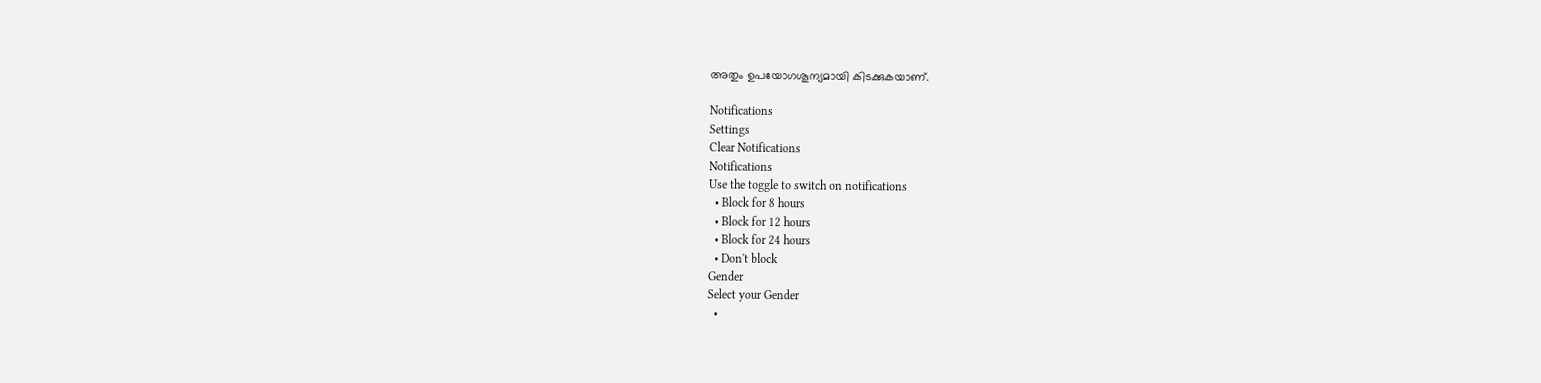അതും ഉപയോഗശൂന്യമായി കിടക്കുകയാണ്.

Notifications
Settings
Clear Notifications
Notifications
Use the toggle to switch on notifications
  • Block for 8 hours
  • Block for 12 hours
  • Block for 24 hours
  • Don't block
Gender
Select your Gender
  •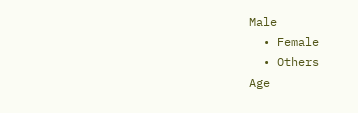Male
  • Female
  • Others
Age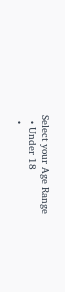Select your Age Range
  • Under 18
  •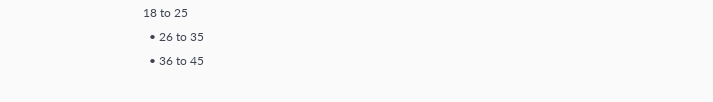18 to 25
  • 26 to 35
  • 36 to 45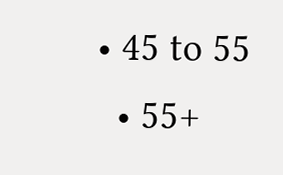• 45 to 55
  • 55+